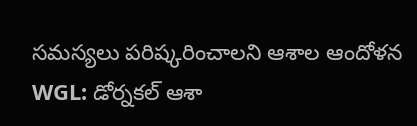సమస్యలు పరిష్కరించాలని ఆశాల ఆందోళన
WGL: డోర్నకల్ ఆశా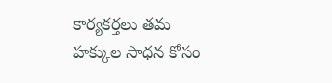కార్యకర్తలు తమ హక్కుల సాధన కోసం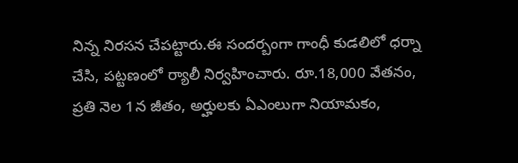నిన్న నిరసన చేపట్టారు.ఈ సందర్బంగా గాంధీ కుడలిలో ధర్నా చేసి, పట్టణంలో ర్యాలీ నిర్వహించారు. రూ.18,000 వేతనం, ప్రతి నెల 1న జీతం, అర్హులకు ఏఎంలుగా నియామకం,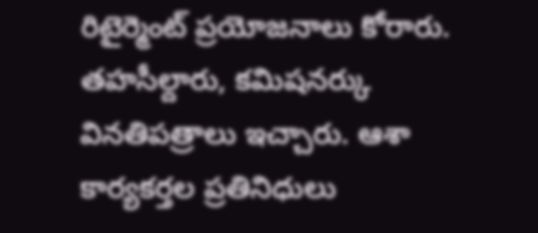రిటైర్మెంట్ ప్రయోజనాలు కోరారు. తహసీల్దారు, కమిషనర్కు వినతిపత్రాలు ఇచ్చారు. ఆశా కార్యకర్తల ప్రతినిధులు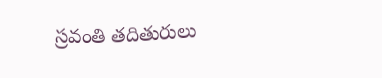స్రవంతి తదితురులు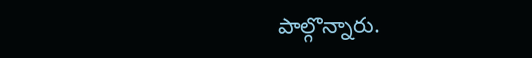పాల్గొన్నారు.